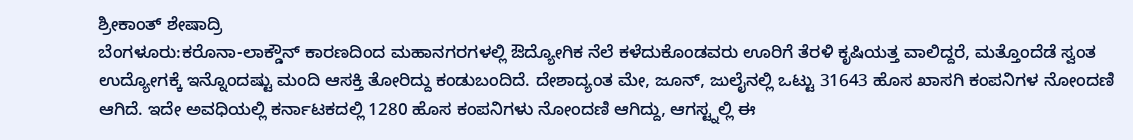ಶ್ರೀಕಾಂತ್ ಶೇಷಾದ್ರಿ
ಬೆಂಗಳೂರು:ಕರೊನಾ-ಲಾಕ್ಡೌನ್ ಕಾರಣದಿಂದ ಮಹಾನಗರಗಳಲ್ಲಿ ಔದ್ಯೋಗಿಕ ನೆಲೆ ಕಳೆದುಕೊಂಡವರು ಊರಿಗೆ ತೆರಳಿ ಕೃಷಿಯತ್ತ ವಾಲಿದ್ದರೆ, ಮತ್ತೊಂದೆಡೆ ಸ್ವಂತ ಉದ್ಯೋಗಕ್ಕೆ ಇನ್ನೊಂದಷ್ಟು ಮಂದಿ ಆಸಕ್ತಿ ತೋರಿದ್ದು ಕಂಡುಬಂದಿದೆ. ದೇಶಾದ್ಯಂತ ಮೇ, ಜೂನ್, ಜುಲೈನಲ್ಲಿ ಒಟ್ಟು 31643 ಹೊಸ ಖಾಸಗಿ ಕಂಪನಿಗಳ ನೋಂದಣಿ ಆಗಿದೆ. ಇದೇ ಅವಧಿಯಲ್ಲಿ ಕರ್ನಾಟಕದಲ್ಲಿ 1280 ಹೊಸ ಕಂಪನಿಗಳು ನೋಂದಣಿ ಆಗಿದ್ದು, ಆಗಸ್ಟ್ನಲ್ಲಿ ಈ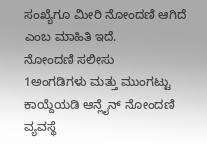ಸಂಖ್ಯೆಗೂ ಮೀರಿ ನೋಂದಣಿ ಆಗಿದೆ ಎಂಬ ಮಾಹಿತಿ ಇದೆ.
ನೋಂದಣಿ ಸಲೀಸು
1ಅಂಗಡಿಗಳು ಮತ್ತು ಮುಂಗಟ್ಟು ಕಾಯ್ದೆಯಡಿ ಆನ್ಲೈನ್ ನೋಂದಣಿ ವ್ಯವಸ್ಥೆ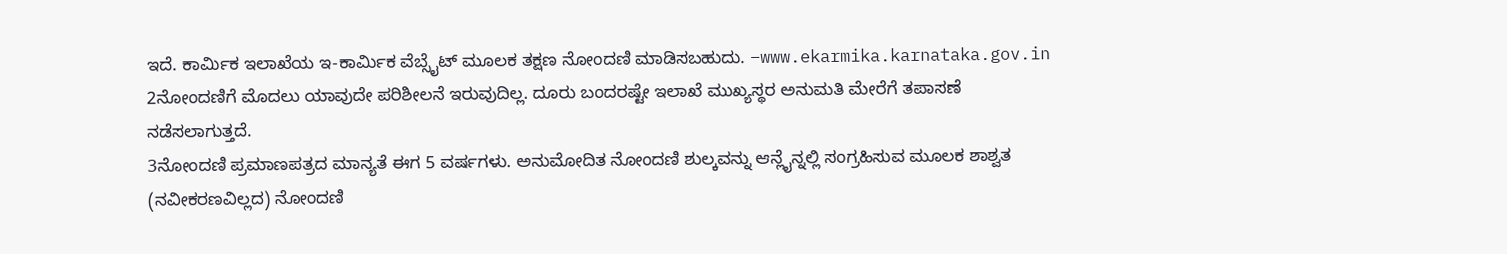ಇದೆ. ಕಾರ್ವಿುಕ ಇಲಾಖೆಯ ಇ-ಕಾರ್ವಿುಕ ವೆಬ್ಸೈಟ್ ಮೂಲಕ ತಕ್ಷಣ ನೋಂದಣಿ ಮಾಡಿಸಬಹುದು. –www.ekarmika.karnataka.gov.in
2ನೋಂದಣಿಗೆ ಮೊದಲು ಯಾವುದೇ ಪರಿಶೀಲನೆ ಇರುವುದಿಲ್ಲ. ದೂರು ಬಂದರಷ್ಟೇ ಇಲಾಖೆ ಮುಖ್ಯಸ್ಥರ ಅನುಮತಿ ಮೇರೆಗೆ ತಪಾಸಣೆ ನಡೆಸಲಾಗುತ್ತದೆ.
3ನೋಂದಣಿ ಪ್ರಮಾಣಪತ್ರದ ಮಾನ್ಯತೆ ಈಗ 5 ವರ್ಷಗಳು. ಅನುಮೋದಿತ ನೋಂದಣಿ ಶುಲ್ಕವನ್ನು ಆನ್ಲೈನ್ನಲ್ಲಿ ಸಂಗ್ರಹಿಸುವ ಮೂಲಕ ಶಾಶ್ವತ (ನವೀಕರಣವಿಲ್ಲದ) ನೋಂದಣಿ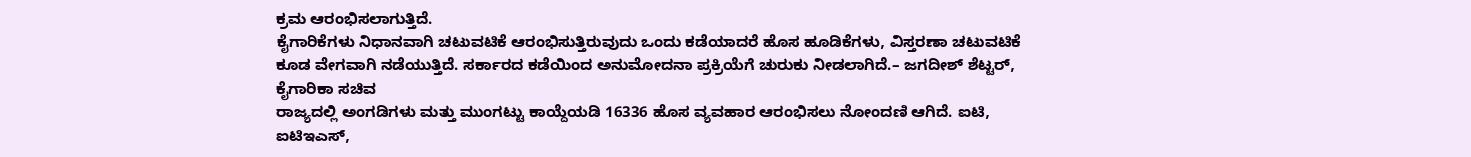ಕ್ರಮ ಆರಂಭಿಸಲಾಗುತ್ತಿದೆ.
ಕೈಗಾರಿಕೆಗಳು ನಿಧಾನವಾಗಿ ಚಟುವಟಿಕೆ ಆರಂಭಿಸುತ್ತಿರುವುದು ಒಂದು ಕಡೆಯಾದರೆ ಹೊಸ ಹೂಡಿಕೆಗಳು, ವಿಸ್ತರಣಾ ಚಟುವಟಿಕೆ ಕೂಡ ವೇಗವಾಗಿ ನಡೆಯುತ್ತಿದೆ. ಸರ್ಕಾರದ ಕಡೆಯಿಂದ ಅನುಮೋದನಾ ಪ್ರಕ್ರಿಯೆಗೆ ಚುರುಕು ನೀಡಲಾಗಿದೆ.– ಜಗದೀಶ್ ಶೆಟ್ಟರ್, ಕೈಗಾರಿಕಾ ಸಚಿವ
ರಾಜ್ಯದಲ್ಲಿ ಅಂಗಡಿಗಳು ಮತ್ತು ಮುಂಗಟ್ಟು ಕಾಯ್ದೆಯಡಿ 16336 ಹೊಸ ವ್ಯವಹಾರ ಆರಂಭಿಸಲು ನೋಂದಣಿ ಆಗಿದೆ. ಐಟಿ, ಐಟಿಇಎಸ್,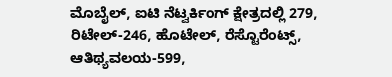ಮೊಬೈಲ್, ಐಟಿ ನೆಟ್ವರ್ಕಿಂಗ್ ಕ್ಷೇತ್ರದಲ್ಲಿ 279, ರಿಟೇಲ್-246, ಹೊಟೇಲ್, ರೆಸ್ಟೊರೆಂಟ್ಸ್, ಆತಿಥ್ಯವಲಯ-599,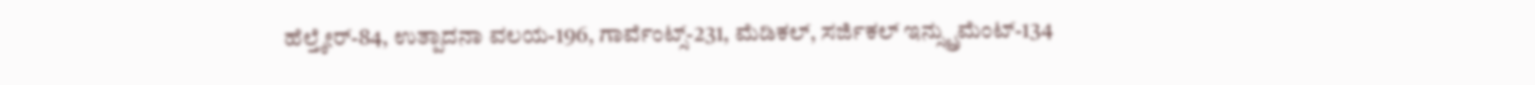ಹೆಲ್ತ್ಕೇರ್-84, ಉತ್ಪಾದನಾ ವಲಯ-196, ಗಾರ್ವೆಂಟ್ಸ್-231, ಮೆಡಿಕಲ್, ಸರ್ಜಿಕಲ್ ಇನ್ಸ್ಟ್ರುಮೆಂಟ್-134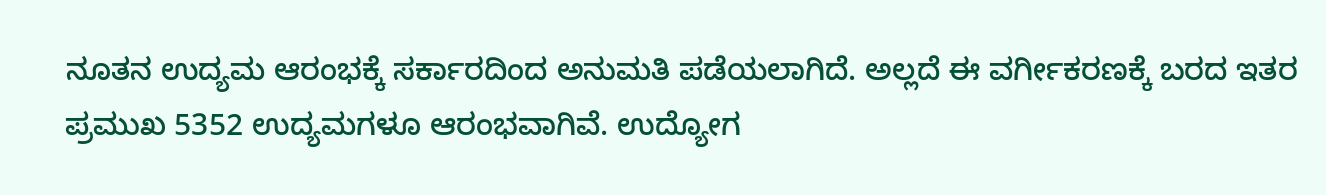ನೂತನ ಉದ್ಯಮ ಆರಂಭಕ್ಕೆ ಸರ್ಕಾರದಿಂದ ಅನುಮತಿ ಪಡೆಯಲಾಗಿದೆ. ಅಲ್ಲದೆ ಈ ವರ್ಗೀಕರಣಕ್ಕೆ ಬರದ ಇತರ ಪ್ರಮುಖ 5352 ಉದ್ಯಮಗಳೂ ಆರಂಭವಾಗಿವೆ. ಉದ್ಯೋಗ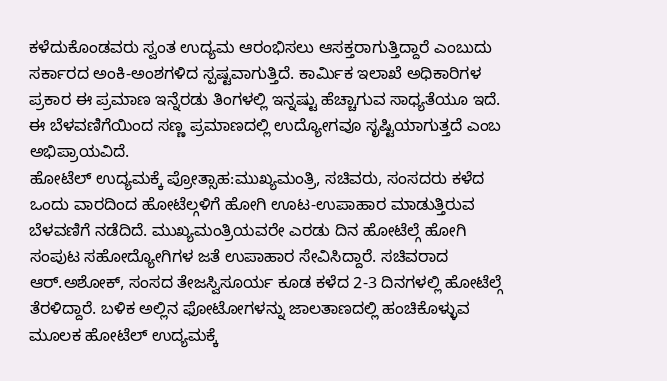ಕಳೆದುಕೊಂಡವರು ಸ್ವಂತ ಉದ್ಯಮ ಆರಂಭಿಸಲು ಆಸಕ್ತರಾಗುತ್ತಿದ್ದಾರೆ ಎಂಬುದು ಸರ್ಕಾರದ ಅಂಕಿ-ಅಂಶಗಳಿದ ಸ್ಪಷ್ಟವಾಗುತ್ತಿದೆ. ಕಾರ್ವಿುಕ ಇಲಾಖೆ ಅಧಿಕಾರಿಗಳ ಪ್ರಕಾರ ಈ ಪ್ರಮಾಣ ಇನ್ನೆರಡು ತಿಂಗಳಲ್ಲಿ ಇನ್ನಷ್ಟು ಹೆಚ್ಚಾಗುವ ಸಾಧ್ಯತೆಯೂ ಇದೆ. ಈ ಬೆಳವಣಿಗೆಯಿಂದ ಸಣ್ಣ ಪ್ರಮಾಣದಲ್ಲಿ ಉದ್ಯೋಗವೂ ಸೃಷ್ಟಿಯಾಗುತ್ತದೆ ಎಂಬ ಅಭಿಪ್ರಾಯವಿದೆ.
ಹೋಟೆಲ್ ಉದ್ಯಮಕ್ಕೆ ಪ್ರೋತ್ಸಾಹ:ಮುಖ್ಯಮಂತ್ರಿ, ಸಚಿವರು, ಸಂಸದರು ಕಳೆದ ಒಂದು ವಾರದಿಂದ ಹೋಟೆಲ್ಗಳಿಗೆ ಹೋಗಿ ಊಟ-ಉಪಾಹಾರ ಮಾಡುತ್ತಿರುವ ಬೆಳವಣಿಗೆ ನಡೆದಿದೆ. ಮುಖ್ಯಮಂತ್ರಿಯವರೇ ಎರಡು ದಿನ ಹೋಟೆಲ್ಗೆ ಹೋಗಿ ಸಂಪುಟ ಸಹೋದ್ಯೋಗಿಗಳ ಜತೆ ಉಪಾಹಾರ ಸೇವಿಸಿದ್ದಾರೆ. ಸಚಿವರಾದ ಆರ್.ಅಶೋಕ್, ಸಂಸದ ತೇಜಸ್ವಿಸೂರ್ಯ ಕೂಡ ಕಳೆದ 2-3 ದಿನಗಳಲ್ಲಿ ಹೋಟೆಲ್ಗೆ ತೆರಳಿದ್ದಾರೆ. ಬಳಿಕ ಅಲ್ಲಿನ ಫೋಟೋಗಳನ್ನು ಜಾಲತಾಣದಲ್ಲಿ ಹಂಚಿಕೊಳ್ಳುವ ಮೂಲಕ ಹೋಟೆಲ್ ಉದ್ಯಮಕ್ಕೆ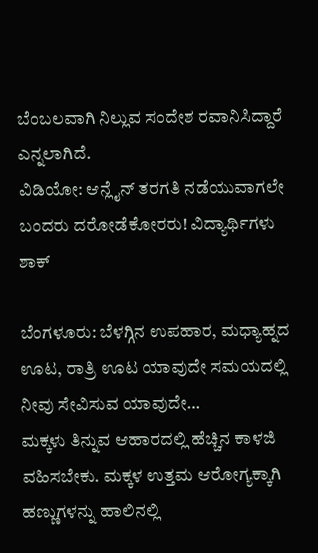ಬೆಂಬಲವಾಗಿ ನಿಲ್ಲುವ ಸಂದೇಶ ರವಾನಿಸಿದ್ದಾರೆ ಎನ್ನಲಾಗಿದೆ.
ವಿಡಿಯೋ: ಆನ್ಲೈನ್ ತರಗತಿ ನಡೆಯುವಾಗಲೇ ಬಂದರು ದರೋಡೆಕೋರರು! ವಿದ್ಯಾರ್ಥಿಗಳು ಶಾಕ್

ಬೆಂಗಳೂರು: ಬೆಳಗ್ಗಿನ ಉಪಹಾರ, ಮಧ್ಯಾಹ್ನದ ಊಟ, ರಾತ್ರಿ ಊಟ ಯಾವುದೇ ಸಮಯದಲ್ಲಿ ನೀವು ಸೇವಿಸುವ ಯಾವುದೇ…
ಮಕ್ಕಳು ತಿನ್ನುವ ಆಹಾರದಲ್ಲಿ ಹೆಚ್ಚಿನ ಕಾಳಜಿ ವಹಿಸಬೇಕು. ಮಕ್ಕಳ ಉತ್ತಮ ಆರೋಗ್ಯಕ್ಕಾಗಿ ಹಣ್ಣುಗಳನ್ನು ಹಾಲಿನಲ್ಲಿ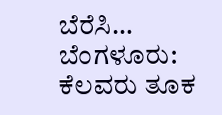ಬೆರೆಸಿ…
ಬೆಂಗಳೂರು: ಕೆಲವರು ತೂಕ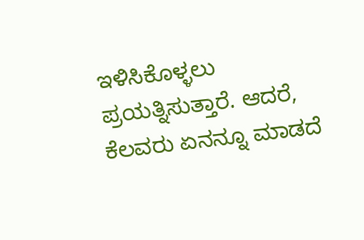ಇಳಿಸಿಕೊಳ್ಳಲು ಪ್ರಯತ್ನಿಸುತ್ತಾರೆ. ಆದರೆ, ಕೆಲವರು ಏನನ್ನೂ ಮಾಡದೆ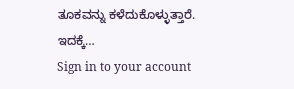ತೂಕವನ್ನು ಕಳೆದುಕೊಳ್ಳುತ್ತಾರೆ. ಇದಕ್ಕೆ…
Sign in to your account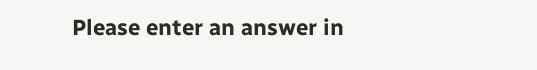Please enter an answer in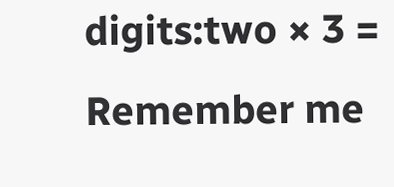digits:two × 3 =
Remember me